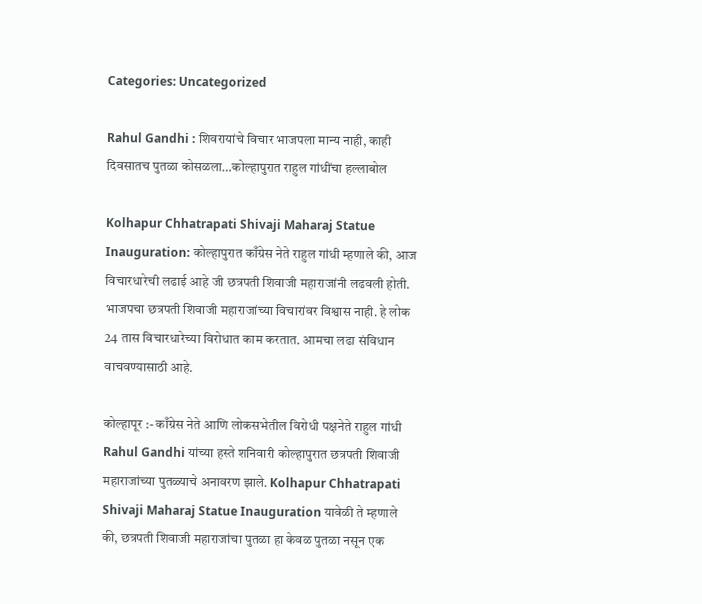Categories: Uncategorized

Rahul Gandhi : शिवरायांचे विचार भाजपला मान्य नाही, काही दिवसातच पुतळा कोसळला…कोल्हापुरात राहुल गांधींचा हल्लाबोल

Kolhapur Chhatrapati Shivaji Maharaj Statue Inauguration: कोल्हापुरात काँग्रेस नेते राहुल गांधी म्हणाले की, आज विचारधारेची लढाई आहे जी छत्रपती शिवाजी महाराजांनी लढवली होती. भाजपचा छत्रपती शिवाजी महाराजांच्या विचारांवर विश्वास नाही. हे लोक 24 तास विचारधारेच्या विरोधात काम करतात. आमचा लढा संविधान वाचवण्यासाठी आहे.

कोल्हापूर :- काँग्रेस नेते आणि लोकसभेतील विरोधी पक्षनेते राहुल गांधी Rahul Gandhi यांच्या हस्ते शनिवारी कोल्हापुरात छत्रपती शिवाजी महाराजांच्या पुतळ्याचे अनावरण झाले. Kolhapur Chhatrapati Shivaji Maharaj Statue Inauguration यावेळी ते म्हणाले की, छत्रपती शिवाजी महाराजांचा पुतळा हा केवळ पुतळा नसून एक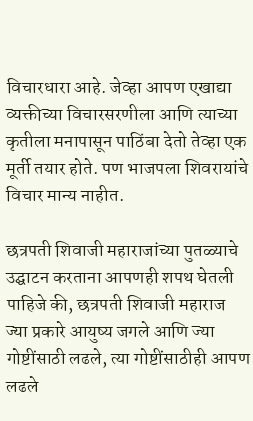विचारधारा आहे. जेव्हा आपण एखाद्या व्यक्तीच्या विचारसरणीला आणि त्याच्या कृतीला मनापासून पाठिंबा देतो तेव्हा एक मूर्ती तयार होते. पण भाजपला शिवरायांचे विचार मान्य नाहीत.

छत्रपती शिवाजी महाराजांच्या पुतळ्याचे उद्घाटन करताना आपणही शपथ घेतली पाहिजे की, छत्रपती शिवाजी महाराज ज्या प्रकारे आयुष्य जगले आणि ज्या गोष्टींसाठी लढले, त्या गोष्टींसाठीही आपण लढले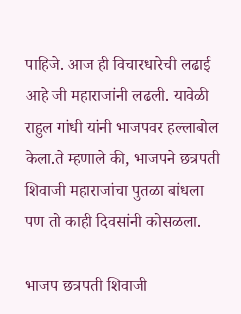पाहिजे. आज ही विचारधारेची लढाई आहे जी महाराजांनी लढली. यावेळी राहुल गांधी यांनी भाजपवर हल्लाबोल केला.ते म्हणाले की, भाजपने छत्रपती शिवाजी महाराजांचा पुतळा बांधला पण तो काही दिवसांनी कोसळला.

भाजप छत्रपती शिवाजी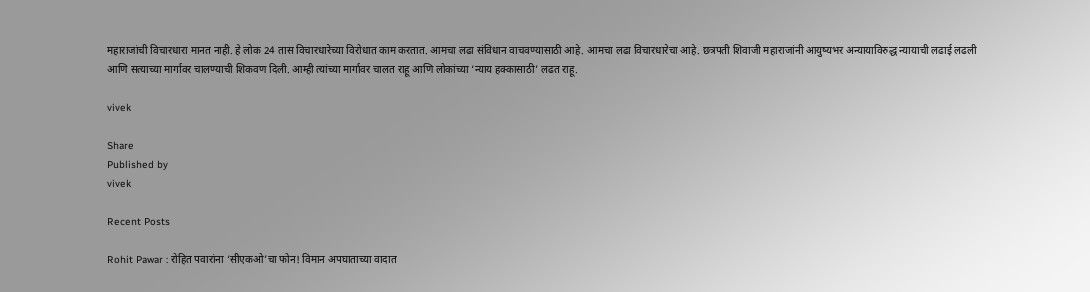महाराजांची विचारधारा मानत नाही. हे लोक 24 तास विचारधारेच्या विरोधात काम करतात. आमचा लढा संविधान वाचवण्यासाठी आहे. आमचा लढा विचारधारेचा आहे. छत्रपती शिवाजी महाराजांनी आयुष्यभर अन्यायाविरुद्ध न्यायाची लढाई लढली आणि सत्याच्या मार्गावर चालण्याची शिकवण दिली. आम्ही त्यांच्या मार्गावर चालत राहू आणि लोकांच्या ‘न्याय हक्कासाठी’ लढत राहू.

vivek

Share
Published by
vivek

Recent Posts

Rohit Pawar : रोहित पवारांना ‘सीएकओ’चा फोन! विमान अपघाताच्या वादात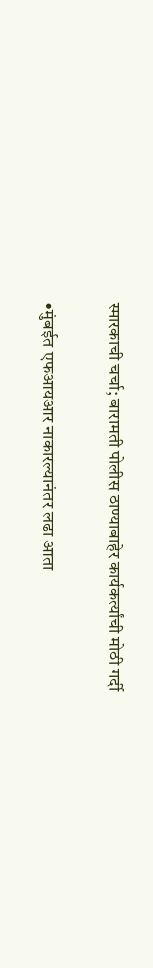स्मारकाची चर्चा; बारामती पोलीस ठाण्याबाहेर कार्यकर्त्यांची मोठी गर्दी

•मुंबईत एफआयआर नाकारल्यानंतर लढा आता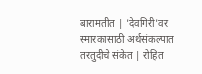बारामतीत | 'देवगिरी'वर स्मारकासाठी अर्थसंकल्पात तरतुदीचे संकेत | रोहित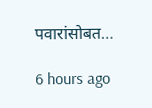पवारांसोबत…

6 hours ago